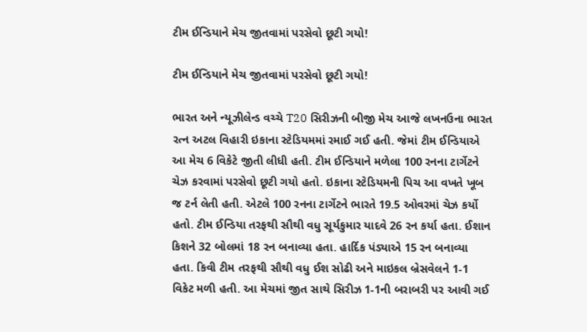ટીમ ઈન્ડિયાને મેચ જીતવામાં પરસેવો છૂટી ગયો!

ટીમ ઈન્ડિયાને મેચ જીતવામાં પરસેવો છૂટી ગયો!

ભારત અને ન્યૂઝીલેન્ડ વચ્ચે T20 સિરીઝની બીજી મેચ આજે લખનઉના ભારત રત્ન અટલ વિહારી ઇકાના સ્ટેડિયમમાં રમાઈ ગઈ હતી. જેમાં ટીમ ઈન્ડિયાએ આ મેચ 6 વિકેટે જીતી લીધી હતી. ટીમ ઈન્ડિયાને મળેલા 100 રનના ટાર્ગેટને ચેઝ કરવામાં પરસેવો છૂટી ગયો હતો. ઇકાના સ્ટેડિયમની પિચ આ વખતે ખૂબ જ ટર્ન લેતી હતી. એટલે 100 રનના ટાર્ગેટને ભારતે 19.5 ઓવરમાં ચેઝ કર્યો હતો. ટીમ ઈન્ડિયા તરફથી સૌથી વધુ સૂર્યકુમાર યાદવે 26 રન કર્યા હતા. ઈશાન કિશને 32 બોલમાં 18 રન બનાવ્યા હતા. હાર્દિક પંડ્યાએ 15 રન બનાવ્યા હતા. કિવી ટીમ તરફથી સૌથી વધુ ઈશ સોઢી અને માઇકલ બ્રેસવેલને 1-1 વિકેટ મળી હતી. આ મેચમાં જીત સાથે સિરીઝ 1-1ની બરાબરી પર આવી ગઈ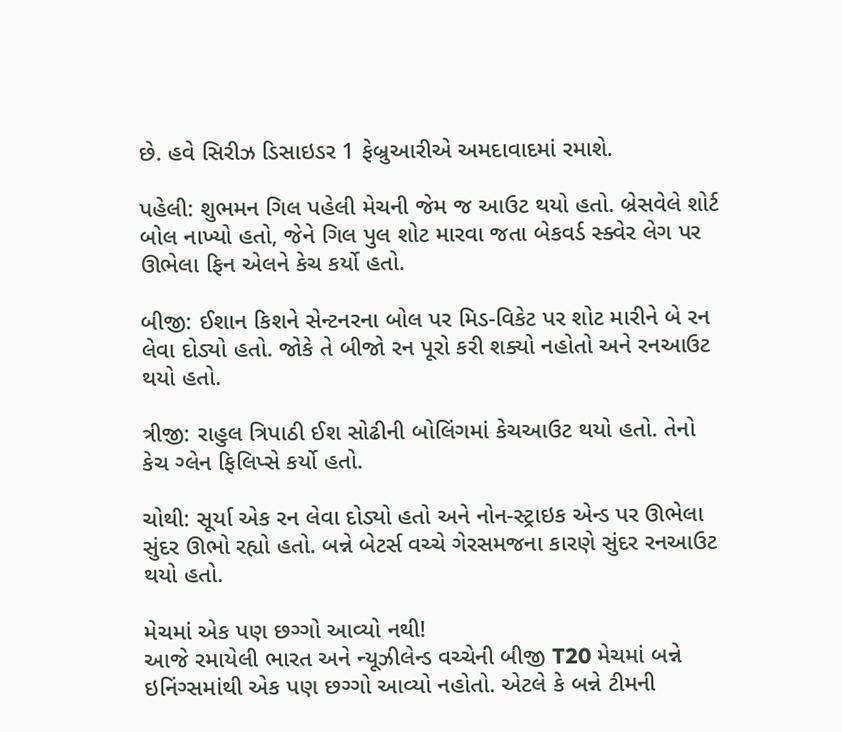છે. હવે સિરીઝ ડિસાઇડર 1 ફેબ્રુઆરીએ અમદાવાદમાં રમાશે.

પહેલી: શુભમન ગિલ પહેલી મેચની જેમ જ આઉટ થયો હતો. બ્રેસવેલે શોર્ટ બોલ નાખ્યો હતો, જેને ગિલ પુલ શોટ મારવા જતા બેકવર્ડ સ્ક્વેર લેગ પર ઊભેલા ફિન એલને કેચ કર્યો હતો.

બીજી: ઈશાન કિશને સેન્ટનરના બોલ પર મિડ-વિકેટ પર શોટ મારીને બે રન લેવા દોડ્યો હતો. જોકે તે બીજો રન પૂરો કરી શક્યો નહોતો અને રનઆઉટ થયો હતો.

ત્રીજી: રાહુલ ત્રિપાઠી ઈશ સોઢીની બોલિંગમાં કેચઆઉટ થયો હતો. તેનો કેચ ગ્લેન ફિલિપ્સે કર્યો હતો.

ચોથી: સૂર્યા એક રન લેવા દોડ્યો હતો અને નોન-સ્ટ્રાઇક એન્ડ પર ઊભેલા સુંદર ઊભો રહ્યો હતો. બન્ને બેટર્સ વચ્ચે ગેરસમજના કારણે સુંદર રનઆઉટ થયો હતો.

મેચમાં એક પણ છગ્ગો આવ્યો નથી!
આજે રમાયેલી ભારત અને ન્યૂઝીલેન્ડ વચ્ચેની બીજી T20 મેચમાં બન્ને ઇનિંગ્સમાંથી એક પણ છગ્ગો આવ્યો નહોતો. એટલે કે બન્ને ટીમની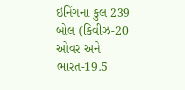ઇનિંગના કુલ 239 બોલ (કિવીઝ-20 ઓવર અને ભારત-19.5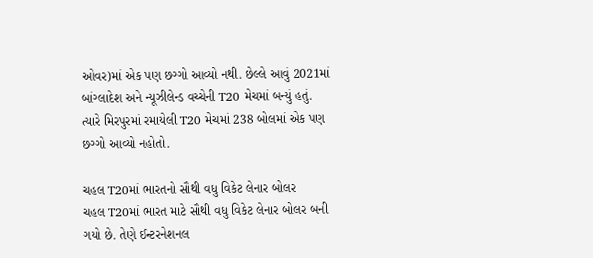ઓવર)માં એક પણ છગ્ગો આવ્યો નથી. છેલ્લે આવું 2021માં બાંગ્લાદેશ અને ન્યૂઝીલેન્ડ વચ્ચેની T20 મેચમાં બન્યું હતું. ત્યારે મિરપુરમાં રમાયેલી T20 મેચમાં 238 બોલમાં એક પણ છગ્ગો આવ્યો નહોતો.

ચહલ T20માં ભારતનો સૌથી વધુ વિકેટ લેનાર બોલર
ચહલ T20માં ભારત માટે સૌથી વધુ વિકેટ લેનાર બોલર બની ગયો છે. તેણે ઈન્ટરનેશનલ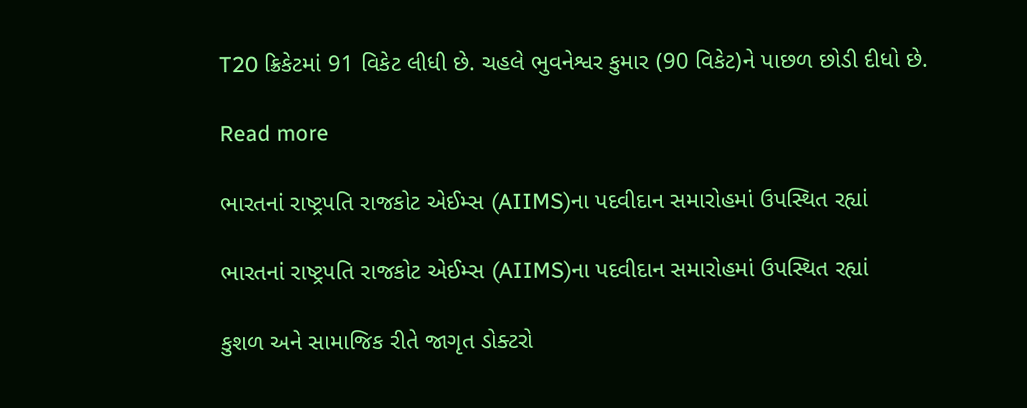T20 ક્રિકેટમાં 91 વિકેટ લીધી છે. ચહલે ભુવનેશ્વર કુમાર (90 વિકેટ)ને પાછળ છોડી દીધો છે.

Read more

ભારતનાં રાષ્ટ્રપતિ રાજકોટ એઈમ્સ (AIIMS)ના પદવીદાન સમારોહમાં ઉપસ્થિત રહ્યાં

ભારતનાં રાષ્ટ્રપતિ રાજકોટ એઈમ્સ (AIIMS)ના પદવીદાન સમારોહમાં ઉપસ્થિત રહ્યાં

કુશળ અને સામાજિક રીતે જાગૃત ડોક્ટરો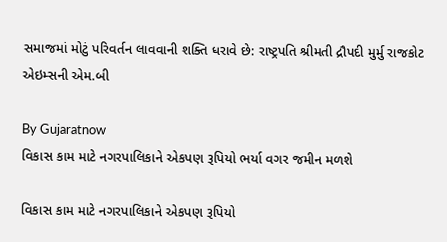સમાજમાં મોટું પરિવર્તન લાવવાની શક્તિ ધરાવે છે: રાષ્ટ્રપતિ શ્રીમતી દ્રૌપદી મુર્મુ રાજકોટ એઇમ્સની એમ.બી

By Gujaratnow
વિકાસ કામ માટે નગરપાલિકાને એકપણ રૂપિયો ભર્યા વગર જમીન મળશે

વિકાસ કામ માટે નગરપાલિકાને એકપણ રૂપિયો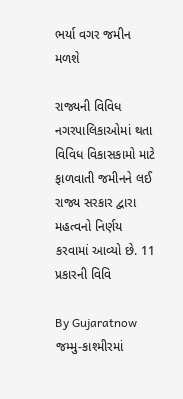ભર્યા વગર જમીન મળશે

રાજ્યની વિવિધ નગરપાલિકાઓમાં થતા વિવિધ વિકાસકામો માટે ફાળવાતી જમીનને લઈ રાજ્ય સરકાર દ્વારા મહત્વનો નિર્ણય કરવામાં આવ્યો છે. 11 પ્રકારની વિવિ

By Gujaratnow
જમ્મુ-કાશ્મીરમાં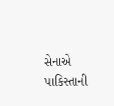સેનાએ પાકિસ્તાની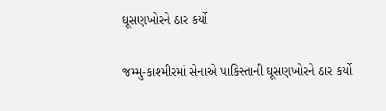ઘૂસણખોરને ઠાર કર્યો

જમ્મુ-કાશ્મીરમાં સેનાએ પાકિસ્તાની ઘૂસણખોરને ઠાર કર્યો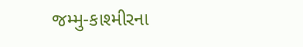જમ્મુ-કાશ્મીરના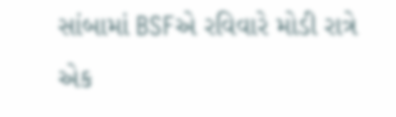સાંબામાં BSFએ રવિવારે મોડી રાત્રે એક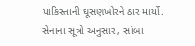પાકિસ્તાની ઘૂસણખોરને ઠાર માર્યો. સેનાના સૂત્રો અનુસાર, સાંબા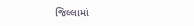જિલ્લામાં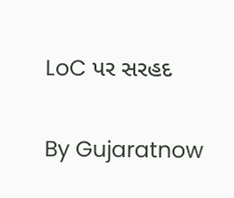LoC પર સરહદ

By Gujaratnow